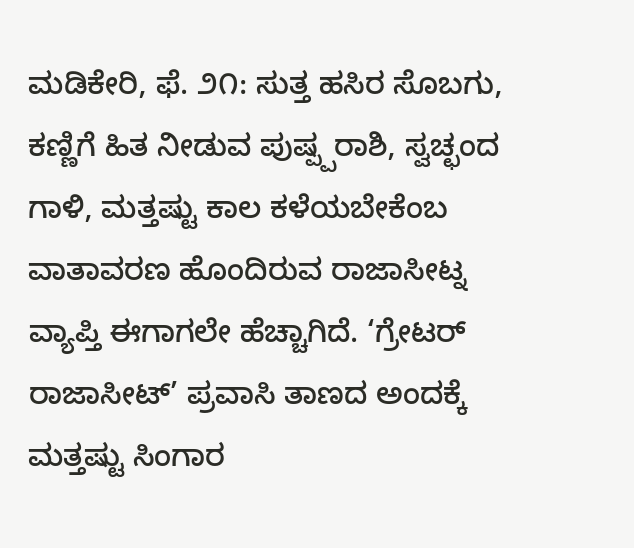ಮಡಿಕೇರಿ, ಫೆ. ೨೧: ಸುತ್ತ ಹಸಿರ ಸೊಬಗು, ಕಣ್ಣಿಗೆ ಹಿತ ನೀಡುವ ಪುಷ್ಪ್ಪರಾಶಿ, ಸ್ವಚ್ಛಂದ ಗಾಳಿ, ಮತ್ತಷ್ಟು ಕಾಲ ಕಳೆಯಬೇಕೆಂಬ ವಾತಾವರಣ ಹೊಂದಿರುವ ರಾಜಾಸೀಟ್ನ ವ್ಯಾಪ್ತಿ ಈಗಾಗಲೇ ಹೆಚ್ಚಾಗಿದೆ. ‘ಗ್ರೇಟರ್ ರಾಜಾಸೀಟ್’ ಪ್ರವಾಸಿ ತಾಣದ ಅಂದಕ್ಕೆ ಮತ್ತಷ್ಟು ಸಿಂಗಾರ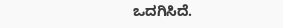ಒದಗಿಸಿದೆ.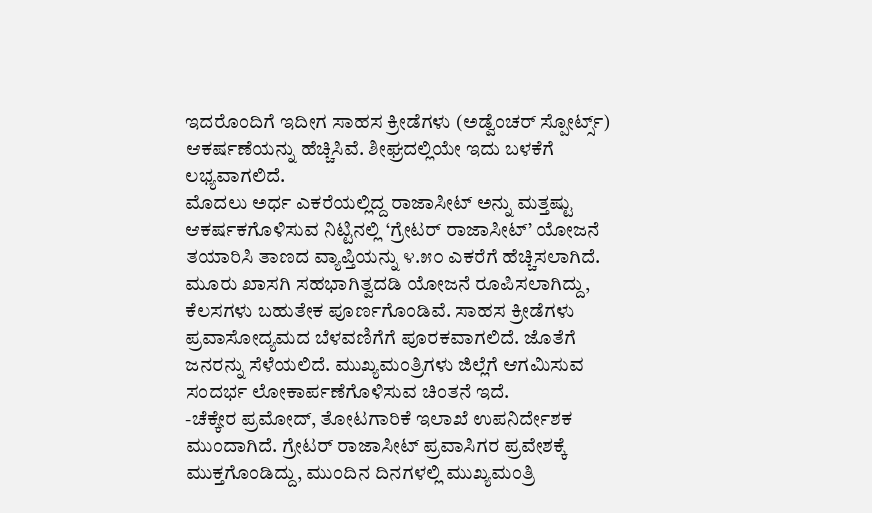ಇದರೊಂದಿಗೆ ಇದೀಗ ಸಾಹಸ ಕ್ರೀಡೆಗಳು (ಅಡ್ವೆಂಚರ್ ಸ್ಪೋರ್ಟ್ಸ್) ಆಕರ್ಷಣೆಯನ್ನು ಹೆಚ್ಚಿಸಿವೆ. ಶೀಘ್ರದಲ್ಲಿಯೇ ಇದು ಬಳಕೆಗೆ ಲಭ್ಯವಾಗಲಿದೆ.
ಮೊದಲು ಅರ್ಧ ಎಕರೆಯಲ್ಲಿದ್ದ ರಾಜಾಸೀಟ್ ಅನ್ನು ಮತ್ತಷ್ಟು ಆಕರ್ಷಕಗೊಳಿಸುವ ನಿಟ್ಟಿನಲ್ಲಿ ‘ಗ್ರೇಟರ್ ರಾಜಾಸೀಟ್’ ಯೋಜನೆ ತಯಾರಿಸಿ ತಾಣದ ವ್ಯಾಪ್ತಿಯನ್ನು ೪.೫೦ ಎಕರೆಗೆ ಹೆಚ್ಚಿಸಲಾಗಿದೆ. ಮೂರು ಖಾಸಗಿ ಸಹಭಾಗಿತ್ವದಡಿ ಯೋಜನೆ ರೂಪಿಸಲಾಗಿದ್ದು, ಕೆಲಸಗಳು ಬಹುತೇಕ ಪೂರ್ಣಗೊಂಡಿವೆ. ಸಾಹಸ ಕ್ರೀಡೆಗಳು ಪ್ರವಾಸೋದ್ಯಮದ ಬೆಳವಣಿಗೆಗೆ ಪೂರಕವಾಗಲಿದೆ. ಜೊತೆಗೆ ಜನರನ್ನು ಸೆಳೆಯಲಿದೆ. ಮುಖ್ಯಮಂತ್ರಿಗಳು ಜಿಲ್ಲೆಗೆ ಆಗಮಿಸುವ ಸಂದರ್ಭ ಲೋಕಾರ್ಪಣೆಗೊಳಿಸುವ ಚಿಂತನೆ ಇದೆ.
-ಚೆಕ್ಕೇರ ಪ್ರಮೋದ್, ತೋಟಗಾರಿಕೆ ಇಲಾಖೆ ಉಪನಿರ್ದೇಶಕ ಮುಂದಾಗಿದೆ. ಗ್ರೇಟರ್ ರಾಜಾಸೀಟ್ ಪ್ರವಾಸಿಗರ ಪ್ರವೇಶಕ್ಕೆ ಮುಕ್ತಗೊಂಡಿದ್ದು, ಮುಂದಿನ ದಿನಗಳಲ್ಲಿ ಮುಖ್ಯಮಂತ್ರಿ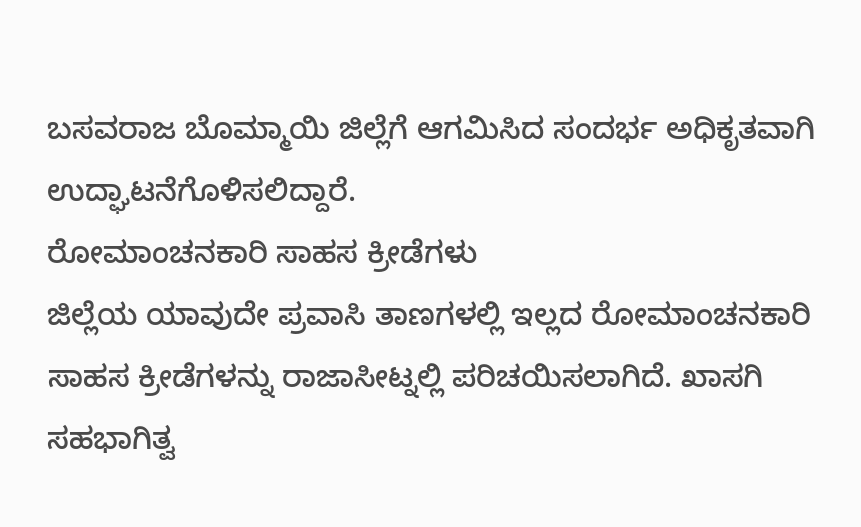ಬಸವರಾಜ ಬೊಮ್ಮಾಯಿ ಜಿಲ್ಲೆಗೆ ಆಗಮಿಸಿದ ಸಂದರ್ಭ ಅಧಿಕೃತವಾಗಿ ಉದ್ಘಾಟನೆಗೊಳಿಸಲಿದ್ದಾರೆ.
ರೋಮಾಂಚನಕಾರಿ ಸಾಹಸ ಕ್ರೀಡೆಗಳು
ಜಿಲ್ಲೆಯ ಯಾವುದೇ ಪ್ರವಾಸಿ ತಾಣಗಳಲ್ಲಿ ಇಲ್ಲದ ರೋಮಾಂಚನಕಾರಿ ಸಾಹಸ ಕ್ರೀಡೆಗಳನ್ನು ರಾಜಾಸೀಟ್ನಲ್ಲಿ ಪರಿಚಯಿಸಲಾಗಿದೆ. ಖಾಸಗಿ ಸಹಭಾಗಿತ್ವ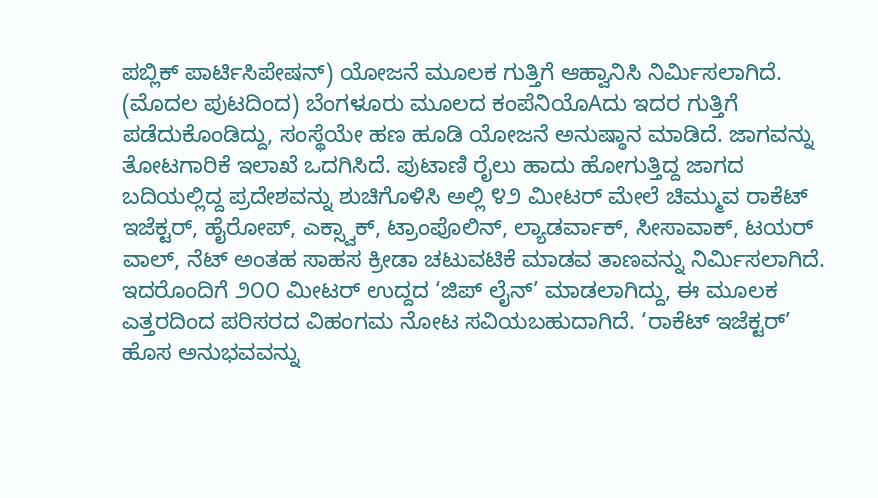ಪಬ್ಲಿಕ್ ಪಾರ್ಟಿಸಿಪೇಷನ್) ಯೋಜನೆ ಮೂಲಕ ಗುತ್ತಿಗೆ ಆಹ್ವಾನಿಸಿ ನಿರ್ಮಿಸಲಾಗಿದೆ.
(ಮೊದಲ ಪುಟದಿಂದ) ಬೆಂಗಳೂರು ಮೂಲದ ಕಂಪೆನಿಯೊAದು ಇದರ ಗುತ್ತಿಗೆ ಪಡೆದುಕೊಂಡಿದ್ದು, ಸಂಸ್ಥೆಯೇ ಹಣ ಹೂಡಿ ಯೋಜನೆ ಅನುಷ್ಠಾನ ಮಾಡಿದೆ. ಜಾಗವನ್ನು ತೋಟಗಾರಿಕೆ ಇಲಾಖೆ ಒದಗಿಸಿದೆ. ಪುಟಾಣಿ ರೈಲು ಹಾದು ಹೋಗುತ್ತಿದ್ದ ಜಾಗದ ಬದಿಯಲ್ಲಿದ್ದ ಪ್ರದೇಶವನ್ನು ಶುಚಿಗೊಳಿಸಿ ಅಲ್ಲಿ ೪೨ ಮೀಟರ್ ಮೇಲೆ ಚಿಮ್ಮುವ ರಾಕೆಟ್ ಇಜೆಕ್ಟರ್, ಹೈರೋಪ್, ಎಕ್ಸ್ವಾಕ್, ಟ್ರಾಂಪೊಲಿನ್, ಲ್ಯಾಡರ್ವಾಕ್, ಸೀಸಾವಾಕ್, ಟಯರ್ ವಾಲ್, ನೆಟ್ ಅಂತಹ ಸಾಹಸ ಕ್ರೀಡಾ ಚಟುವಟಿಕೆ ಮಾಡವ ತಾಣವನ್ನು ನಿರ್ಮಿಸಲಾಗಿದೆ. ಇದರೊಂದಿಗೆ ೨೦೦ ಮೀಟರ್ ಉದ್ದದ ‘ಜಿಪ್ ಲೈನ್’ ಮಾಡಲಾಗಿದ್ದು, ಈ ಮೂಲಕ ಎತ್ತರದಿಂದ ಪರಿಸರದ ವಿಹಂಗಮ ನೋಟ ಸವಿಯಬಹುದಾಗಿದೆ. ‘ರಾಕೆಟ್ ಇಜೆಕ್ಟರ್’ ಹೊಸ ಅನುಭವವನ್ನು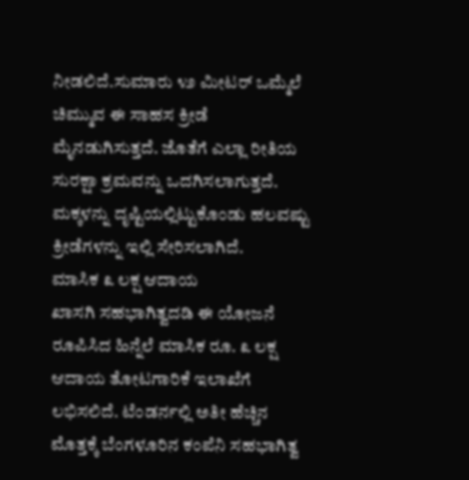ನೀಡಲಿದೆ.ಸುಮಾರು ೪೨ ಮೀಟರ್ ಒಮ್ಮೆಲೆ ಚಿಮ್ಮುವ ಈ ಸಾಹಸ ಕ್ರೀಡೆ ಮೈನಡುಗಿಸುತ್ತದೆ. ಜೊತೆಗೆ ಎಲ್ಲಾ ರೀತಿಯ ಸುರಕ್ಷಾ ಕ್ರಮವನ್ನು ಒದಗಿಸಲಾಗುತ್ತದೆ. ಮಕ್ಕಳನ್ನು ದೃಷ್ಟಿಯಲ್ಲಿಟ್ಟುಕೊಂಡು ಹಲವಷ್ಟು ಕ್ರೀಡೆಗಳನ್ನು ಇಲ್ಲಿ ಸೇರಿಸಲಾಗಿದೆ.
ಮಾಸಿಕ ೩ ಲಕ್ಷ ಆದಾಯ
ಖಾಸಗಿ ಸಹಭಾಗಿತ್ವದಡಿ ಈ ಯೋಜನೆ ರೂಪಿಸಿದ ಹಿನ್ನೆಲೆ ಮಾಸಿಕ ರೂ. ೩ ಲಕ್ಷ ಆದಾಯ ತೋಟಗಾರಿಕೆ ಇಲಾಖೆಗೆ ಲಭಿಸಲಿದೆ. ಟೆಂಡರ್ನಲ್ಲಿ ಅತೀ ಹೆಚ್ಚಿನ ಮೊತ್ತಕ್ಕೆ ಬೆಂಗಳೂರಿನ ಕಂಪೆನಿ ಸಹಭಾಗಿತ್ವ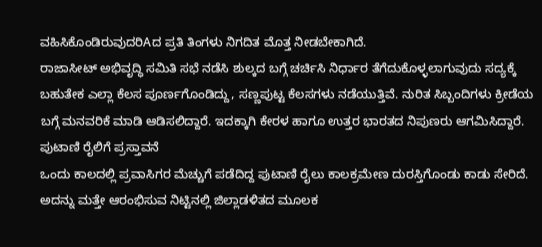ವಹಿಸಿಕೊಂಡಿರುವುದರಿAದ ಪ್ರತಿ ತಿಂಗಳು ನಿಗದಿತ ಮೊತ್ತ ನೀಡಬೇಕಾಗಿದೆ.
ರಾಜಾಸೀಟ್ ಅಭಿವೃದ್ಧಿ ಸಮಿತಿ ಸಭೆ ನಡೆಸಿ ಶುಲ್ಕದ ಬಗ್ಗೆ ಚರ್ಚಿಸಿ ನಿರ್ಧಾರ ತೆಗೆದುಕೊಳ್ಳಲಾಗುವುದು ಸದ್ಯಕ್ಕೆ ಬಹುತೇಕ ಎಲ್ಲಾ ಕೆಲಸ ಪೂರ್ಣಗೊಂಡಿದ್ದು, ಸಣ್ಣಪುಟ್ಟ ಕೆಲಸಗಳು ನಡೆಯುತ್ತಿವೆ. ನುರಿತ ಸಿಬ್ಬಂದಿಗಳು ಕ್ರೀಡೆಯ ಬಗ್ಗೆ ಮನವರಿಕೆ ಮಾಡಿ ಆಡಿಸಲಿದ್ದಾರೆ. ಇದಕ್ಕಾಗಿ ಕೇರಳ ಹಾಗೂ ಉತ್ತರ ಭಾರತದ ನಿಪುಣರು ಆಗಮಿಸಿದ್ದಾರೆ.
ಪುಟಾಣಿ ರೈಲಿಗೆ ಪ್ರಸ್ತಾವನೆ
ಒಂದು ಕಾಲದಲ್ಲಿ ಪ್ರವಾಸಿಗರ ಮೆಚ್ಚುಗೆ ಪಡೆದಿದ್ದ ಪುಟಾಣಿ ರೈಲು ಕಾಲಕ್ರಮೇಣ ದುರಸ್ತಿಗೊಂಡು ಕಾಡು ಸೇರಿದೆ. ಅದನ್ನು ಮತ್ತೇ ಆರಂಭಿಸುವ ನಿಟ್ಟಿನಲ್ಲಿ ಜಿಲ್ಲಾಡಳಿತದ ಮೂಲಕ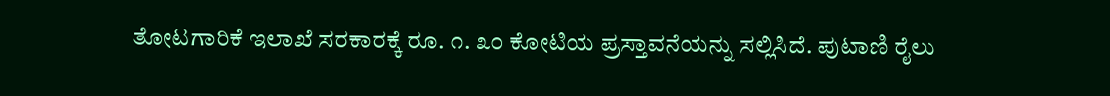ತೋಟಗಾರಿಕೆ ಇಲಾಖೆ ಸರಕಾರಕ್ಕೆ ರೂ. ೧. ೩೦ ಕೋಟಿಯ ಪ್ರಸ್ತಾವನೆಯನ್ನು ಸಲ್ಲಿಸಿದೆ. ಪುಟಾಣಿ ರೈಲು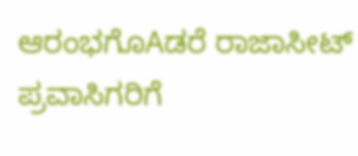ಆರಂಭಗೊAಡರೆ ರಾಜಾಸೀಟ್ ಪ್ರವಾಸಿಗರಿಗೆ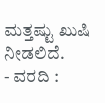ಮತ್ತಷ್ಟು ಖುಷಿ ನೀಡಲಿದೆ.
- ವರದಿ :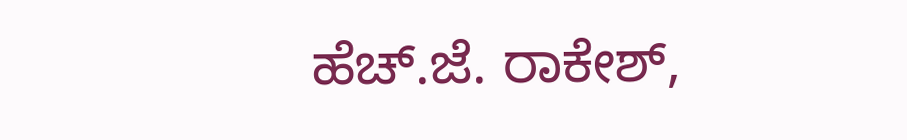ಹೆಚ್.ಜೆ. ರಾಕೇಶ್,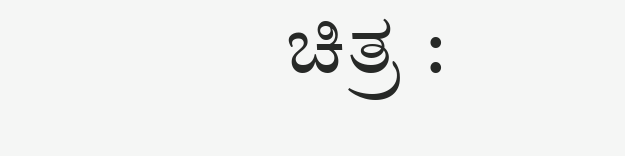ಚಿತ್ರ :